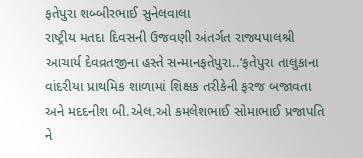ફતેપુરા શબ્બીરભાઈ સુનેલવાલા
રાષ્ટ્રીય મતદા દિવસની ઉજવણી અંતર્ગત રાજ્યપાલશ્રી આચાર્ય દેવવ્રતજીના હસ્તે સન્માનફતેપુરા..’ફતેપુરા તાલુકાના વાંદરીયા પ્રાથમિક શાળામાં શિક્ષક તરીકેની ફરજ બજાવતા અને મદદનીશ બી.એલ.ઓ કમલેશભાઈ સોમાભાઈ પ્રજાપતિ ને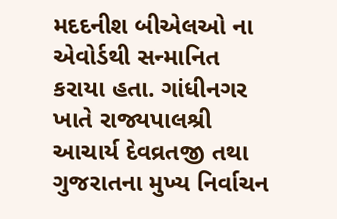મદદનીશ બીએલઓ ના એવોર્ડથી સન્માનિત કરાયા હતા. ગાંધીનગર ખાતે રાજ્યપાલશ્રી આચાર્ય દેવવ્રતજી તથા ગુજરાતના મુખ્ય નિર્વાચન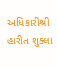અધિકારીશ્રી હારીત શુક્લા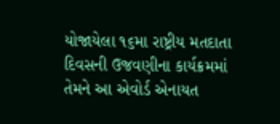યોજાયેલા ૧૬મા રાષ્ટ્રીય મતદાતા દિવસની ઉજવણીના કાર્યક્રમમાં તેમને આ એવોર્ડ એનાયત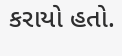કરાયો હતો.